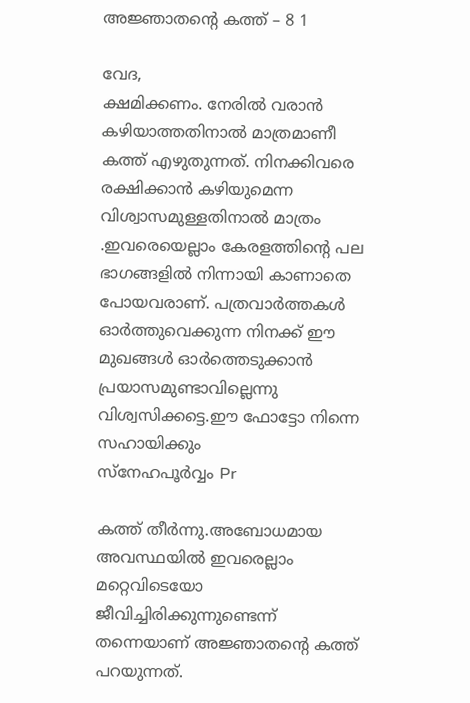അജ്ഞാതന്‍റെ കത്ത് – 8 1

വേദ,
ക്ഷമിക്കണം. നേരിൽ വരാൻ കഴിയാത്തതിനാൽ മാത്രമാണീ കത്ത് എഴുതുന്നത്. നിനക്കിവരെ രക്ഷിക്കാൻ കഴിയുമെന്ന വിശ്വാസമുള്ളതിനാൽ മാത്രം .ഇവരെയെല്ലാം കേരളത്തിന്റെ പല ഭാഗങ്ങളിൽ നിന്നായി കാണാതെ പോയവരാണ്. പത്രവാർത്തകൾ ഓർത്തുവെക്കുന്ന നിനക്ക് ഈ മുഖങ്ങൾ ഓർത്തെടുക്കാൻ പ്രയാസമുണ്ടാവില്ലെന്നു വിശ്വസിക്കട്ടെ.ഈ ഫോട്ടോ നിന്നെ സഹായിക്കും
സ്നേഹപൂർവ്വം Pr

കത്ത് തീർന്നു.അബോധമായ അവസ്ഥയിൽ ഇവരെല്ലാം മറ്റെവിടെയോ ജീവിച്ചിരിക്കുന്നുണ്ടെന്ന് തന്നെയാണ് അജ്ഞാതന്റെ കത്ത് പറയുന്നത്.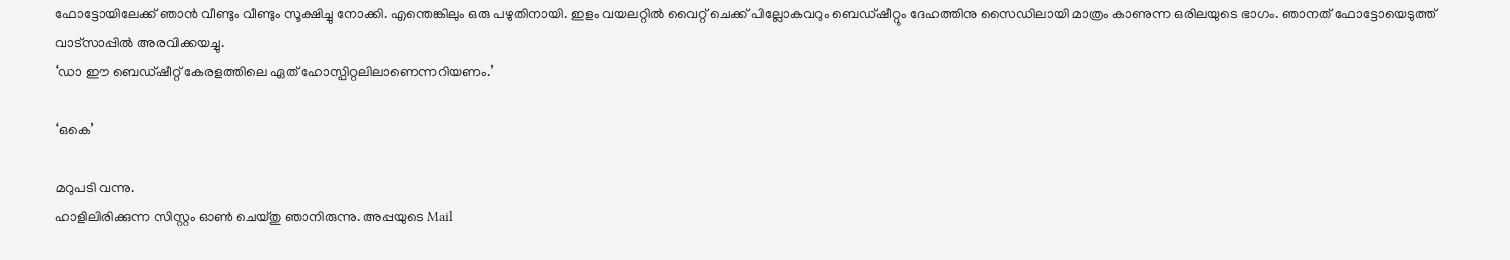ഫോട്ടോയിലേക്ക് ഞാൻ വീണ്ടും വീണ്ടും സൂക്ഷിച്ചു നോക്കി. എന്തെങ്കിലും ഒരു പഴുതിനായി. ഇളം വയലറ്റിൽ വൈറ്റ് ചെക്ക് പില്ലോകവറും ബെഡ്ഷീറ്റും ദേഹത്തിനു സൈഡിലായി മാത്രം കാണുന്ന ഒരിലയുടെ ഭാഗം. ഞാനത് ഫോട്ടോയെടുത്ത് വാട്സാപ്പിൽ അരവിക്കയച്ചു.
‘ഡാ ഈ ബെഡ്ഷീറ്റ് കേരളത്തിലെ ഏത് ഹോസ്പിറ്റലിലാണെന്നറിയണം.’

‘ഒകെ’

മറുപടി വന്നു.
ഹാളിലിരിക്കുന്ന സിസ്റ്റം ഓൺ ചെയ്തു ഞാനിരുന്നു. അപ്പയുടെ Mail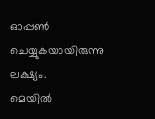ഓപ്പൺ ചെയ്യുകയായിരുന്നു ലക്ഷ്യം.
മെയിൽ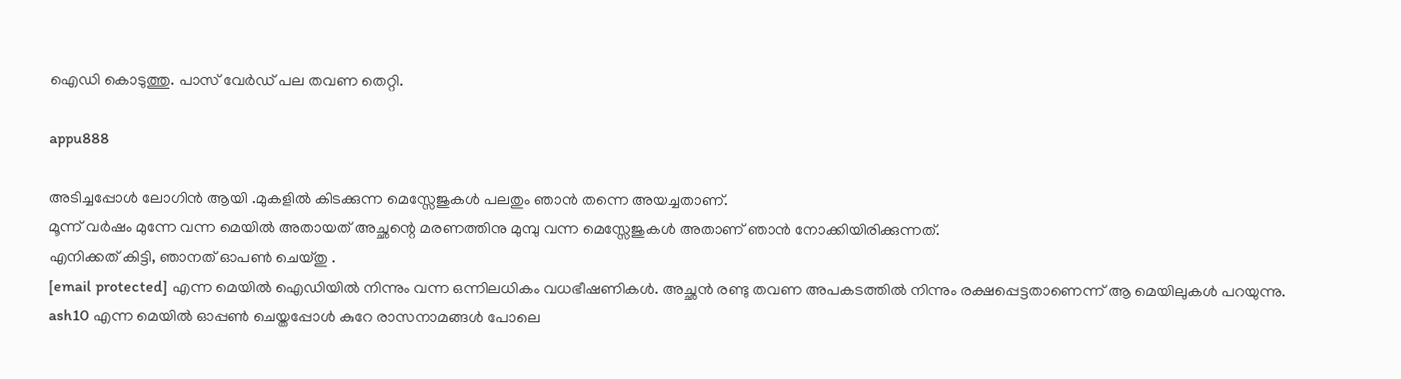ഐഡി കൊടുത്തു. പാസ് വേർഡ് പല തവണ തെറ്റി.

appu888

അടിച്ചപ്പോൾ ലോഗിൻ ആയി .മുകളിൽ കിടക്കുന്ന മെസ്സേജുകൾ പലതും ഞാൻ തന്നെ അയച്ചതാണ്.
മൂന്ന് വർഷം മുന്നേ വന്ന മെയിൽ അതായത് അച്ഛന്റെ മരണത്തിനു മുമ്പു വന്ന മെസ്സേജുകൾ അതാണ് ഞാൻ നോക്കിയിരിക്കുന്നത്.
എനിക്കത് കിട്ടി, ഞാനത് ഓപൺ ചെയ്തു .
[email protected] എന്ന മെയിൽ ഐഡിയിൽ നിന്നും വന്ന ഒന്നിലധികം വധഭീഷണികൾ. അച്ഛൻ രണ്ടു തവണ അപകടത്തിൽ നിന്നും രക്ഷപ്പെട്ടതാണെന്ന് ആ മെയിലുകൾ പറയുന്നു.
ash10 എന്ന മെയിൽ ഓപ്പൺ ചെയ്തപ്പോൾ കുറേ രാസനാമങ്ങൾ പോലെ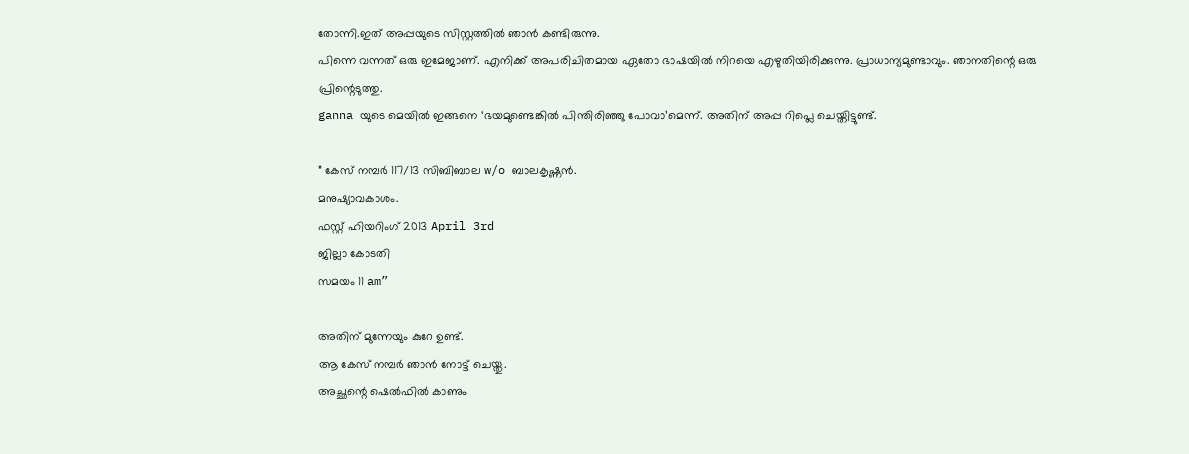തോന്നി.ഇത് അപ്പയുടെ സിസ്റ്റത്തിൽ ഞാൻ കണ്ടിരുന്നു.
പിന്നെ വന്നത് ഒരു ഇമേജാണ്. എനിക്ക് അപരിചിതമായ ഏതോ ഭാഷയിൽ നിറയെ എഴുതിയിരിക്കുന്നു. പ്രാധാന്യമുണ്ടാവും. ഞാനതിന്റെ ഒരു പ്രിന്റെടുത്തു.
ganna യുടെ മെയിൽ ഇങ്ങനെ ‘ഭയമുണ്ടെങ്കിൽ പിന്തിരിഞ്ഞു പോവാ’മെന്ന്. അതിന് അപ്പ റിപ്ലെ ചെയ്തിട്ടുണ്ട്.

” കേസ് നമ്പർ 117/13 സിബിബാല w/o ബാലകൃഷ്ണൻ.
മനുഷ്യാവകാശം.
ഫസ്റ്റ് ഹിയറിംഗ് 2013 April 3rd
ജില്ലാ കോടതി
സമയം 11 am”

അതിന് മുന്നേയും കുറേ ഉണ്ട്.
ആ കേസ് നമ്പർ ഞാൻ നോട്ട് ചെയ്തു.
അച്ഛന്റെ ഷെൽഫിൽ കാണും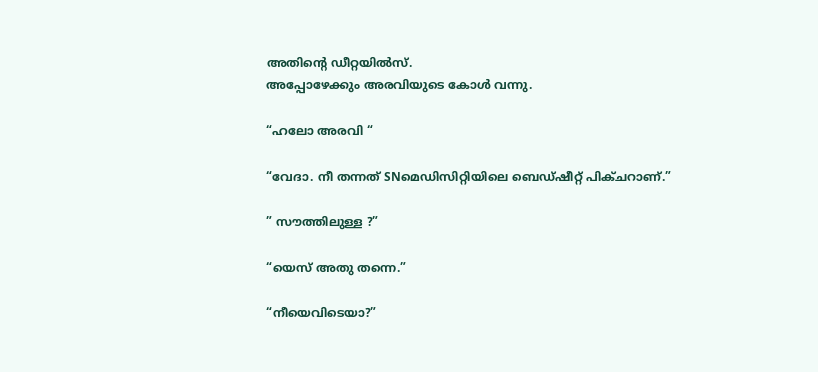അതിന്റെ ഡീറ്റയിൽസ്.
അപ്പോഴേക്കും അരവിയുടെ കോൾ വന്നു.

“ഹലോ അരവി “

“വേദാ. നീ തന്നത് SNമെഡിസിറ്റിയിലെ ബെഡ്ഷീറ്റ് പിക്ചറാണ്.”

” സൗത്തിലുള്ള ?”

“യെസ് അതു തന്നെ.”

“നീയെവിടെയാ?”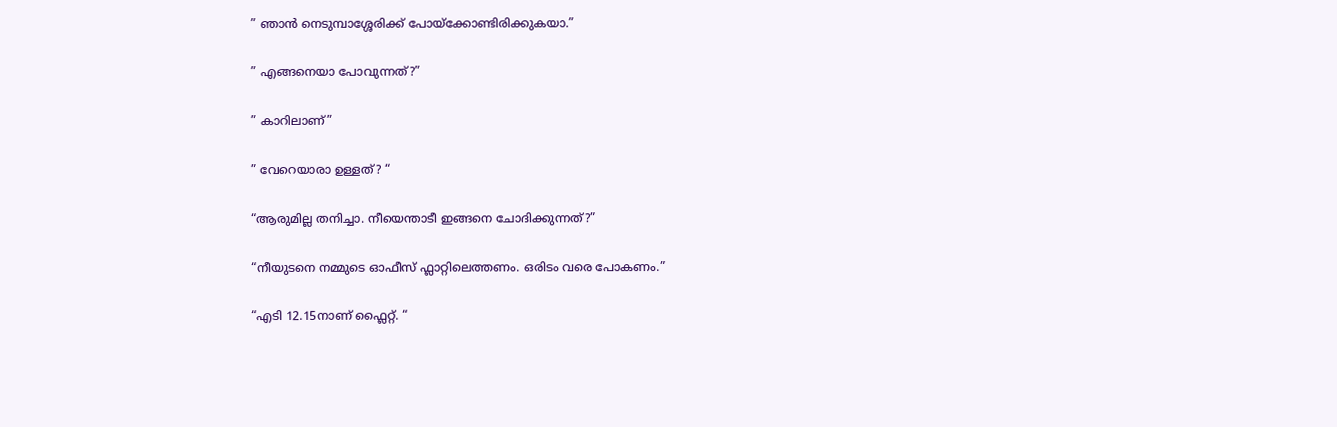” ഞാൻ നെടുമ്പാശ്ശേരിക്ക് പോയ്ക്കോണ്ടിരിക്കുകയാ.”

” എങ്ങനെയാ പോവുന്നത്?”

” കാറിലാണ്”

” വേറെയാരാ ഉള്ളത്? “

“ആരുമില്ല തനിച്ചാ. നീയെന്താടീ ഇങ്ങനെ ചോദിക്കുന്നത്?”

“നീയുടനെ നമ്മുടെ ഓഫീസ് ഫ്ലാറ്റിലെത്തണം. ഒരിടം വരെ പോകണം.”

“എടി 12.15നാണ് ഫ്ലൈറ്റ്. “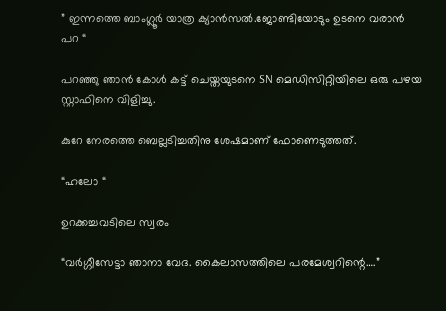” ഇന്നത്തെ ബാംഗ്ലൂർ യാത്ര ക്യാൻസൽ.ജോണ്ടിയോടും ഉടനെ വരാൻ പറ “

പറഞ്ഞു ഞാൻ കോൾ കട്ട് ചെയ്തയുടനെ SN മെഡിസിറ്റിയിലെ ഒരു പഴയ സ്റ്റാഫിനെ വിളിച്ചു.

കുറേ നേരത്തെ ബെല്ലടിച്ചതിനു ശേഷമാണ് ഫോണെടുത്തത്.

“ഹലോ “

ഉറക്കച്ചവടിലെ സ്വരം

“വർഗ്ഗീസേട്ടാ ഞാനാ വേദ. കൈലാസത്തിലെ പരമേശ്വറിന്റെ….”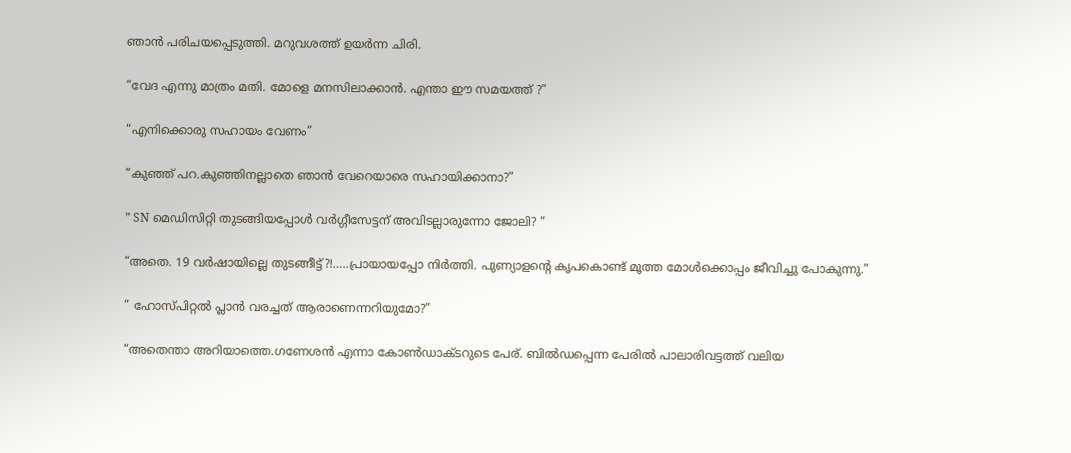ഞാൻ പരിചയപ്പെടുത്തി. മറുവശത്ത് ഉയർന്ന ചിരി.

“വേദ എന്നു മാത്രം മതി. മോളെ മനസിലാക്കാൻ. എന്താ ഈ സമയത്ത് ?”

“എനിക്കൊരു സഹായം വേണം”

“കുഞ്ഞ് പറ.കുഞ്ഞിനല്ലാതെ ഞാൻ വേറെയാരെ സഹായിക്കാനാ?”

” SN മെഡിസിറ്റി തുടങ്ങിയപ്പോൾ വർഗ്ഗീസേട്ടന് അവിടല്ലാരുന്നോ ജോലി? “

“അതെ. 19 വർഷായില്ലെ തുടങ്ങീട്ട്?!…..പ്രായായപ്പോ നിർത്തി. പുണ്യാളന്റെ കൃപകൊണ്ട് മൂത്ത മോൾക്കൊപ്പം ജീവിച്ചു പോകുന്നു.”

” ഹോസ്പിറ്റൽ പ്ലാൻ വരച്ചത് ആരാണെന്നറിയുമോ?”

“അതെന്താ അറിയാത്തെ.ഗണേശൻ എന്നാ കോൺഡാക്ടറുടെ പേര്. ബിൽഡപ്പെന്ന പേരിൽ പാലാരിവട്ടത്ത് വലിയ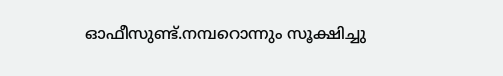ഓഫീസുണ്ട്.നമ്പറൊന്നും സൂക്ഷിച്ചു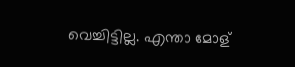വെച്ചിട്ടില്ല. എന്താ മോള്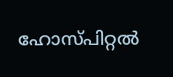ഹോസ്പിറ്റൽ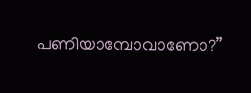പണിയാമ്പോവാണോ?”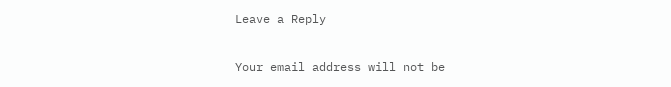Leave a Reply

Your email address will not be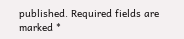published. Required fields are marked *